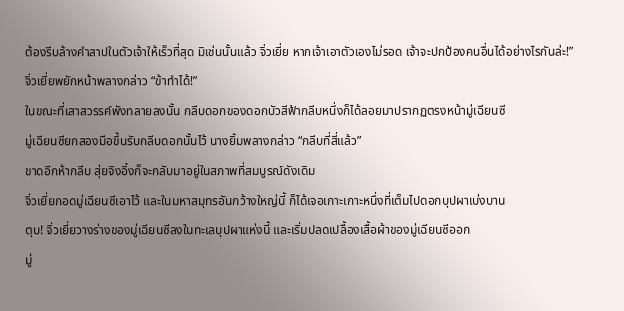ต้องรีบล้างคำสาปในตัวเจ้าให้เร็วที่สุด มิเช่นนั้นแล้ว จิ่วเยี่ย หากเจ้าเอาตัวเองไม่รอด เจ้าจะปกป้องคนอื่นได้อย่างไรกันล่ะ!”
จิ่วเยี่ยพยักหน้าพลางกล่าว “ข้าทำได้!”
ในขณะที่เสาสวรรค์พังทลายลงนั้น กลีบดอกของดอกบัวสีฟ้ากลีบหนึ่งก็ได้ลอยมาปรากฏตรงหน้ามู่เฉียนซี
มู่เฉียนซียกสองมือขึ้นรับกลีบดอกนั้นไว้ นางยิ้มพลางกล่าว “กลีบที่สี่แล้ว”
ขาดอีกห้ากลีบ สุ่ยจิงอิ๋งก็จะกลับมาอยู่ในสภาพที่สมบูรณ์ดังเดิม
จิ่วเยี่ยกอดมู่เฉียนซีเอาไว้ และในมหาสมุทรอันกว้างใหญ่นี้ ก็ได้เจอเกาะเกาะหนึ่งที่เต็มไปดอกบุปผาเบ่งบาน
ตุบ! จิ่วเยี่ยวางร่างของมู่เฉียนซีลงในทะเลบุปผาแห่งนี้ และเริ่มปลดเปลื้องเสื้อผ้าของมู่เฉียนซีออก
มู่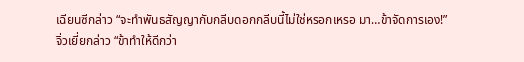เฉียนซีกล่าว “จะทำพันธสัญญากับกลีบดอกกลีบนี้ไม่ใช่หรอกเหรอ มา…ข้าจัดการเอง!”
จิ่วเยี่ยกล่าว “ข้าทำให้ดีกว่า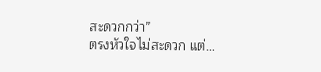สะดวกกว่า”
ตรงหัวใจไม่สะดวก แต่…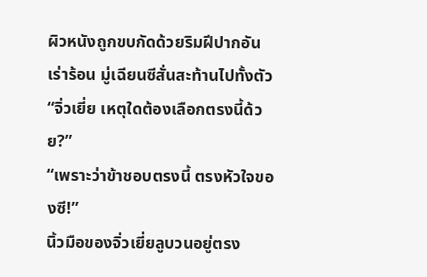ผิวหนังถูกขบกัดด้วยริมฝีปากอันเร่าร้อน มู่เฉียนซีสั่นสะท้านไปทั้งตัว
“จิ่วเยี่ย เหตุใดต้องเลือกตรงนี้ด้วย?”
“เพราะว่าข้าชอบตรงนี้ ตรงหัวใจของซี!”
นิ้วมือของจิ่วเยี่ยลูบวนอยู่ตรง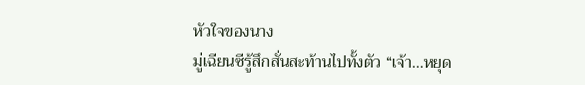หัวใจของนาง
มู่เฉียนซีรู้สึกสั่นสะท้านไปทั้งตัว “เจ้า…หยุด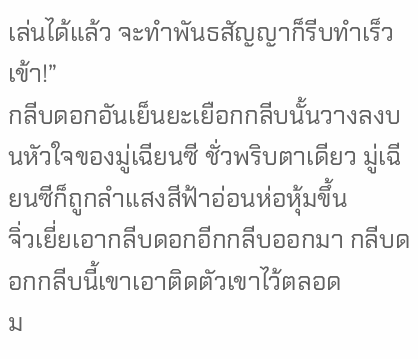เล่นได้แล้ว จะทำพันธสัญญาก็รีบทำเร็วเข้า!”
กลีบดอกอันเย็นยะเยือกกลีบนั้นวางลงบนหัวใจของมู่เฉียนซี ชั่วพริบตาเดียว มู่เฉียนซีก็ถูกลำแสงสีฟ้าอ่อนห่อหุ้มขึ้น
จิ่วเยี่ยเอากลีบดอกอีกกลีบออกมา กลีบดอกกลีบนี้เขาเอาติดตัวเขาไว้ตลอด
ม